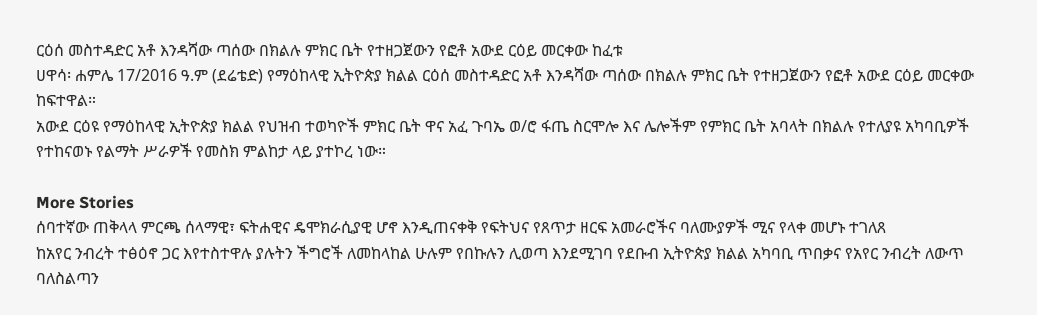ርዕሰ መስተዳድር አቶ እንዳሻው ጣሰው በክልሉ ምክር ቤት የተዘጋጀውን የፎቶ አውደ ርዕይ መርቀው ከፈቱ
ሀዋሳ፡ ሐምሌ 17/2016 ዓ.ም (ደሬቴድ) የማዕከላዊ ኢትዮጵያ ክልል ርዕሰ መስተዳድር አቶ እንዳሻው ጣሰው በክልሉ ምክር ቤት የተዘጋጀውን የፎቶ አውደ ርዕይ መርቀው ከፍተዋል።
አውደ ርዕዩ የማዕከላዊ ኢትዮጵያ ክልል የህዝብ ተወካዮች ምክር ቤት ዋና አፈ ጉባኤ ወ/ሮ ፋጤ ስርሞሎ እና ሌሎችም የምክር ቤት አባላት በክልሉ የተለያዩ አካባቢዎች የተከናወኑ የልማት ሥራዎች የመስክ ምልከታ ላይ ያተኮረ ነው።

More Stories
ሰባተኛው ጠቅላላ ምርጫ ሰላማዊ፣ ፍትሐዊና ዴሞክራሲያዊ ሆኖ እንዲጠናቀቅ የፍትህና የጸጥታ ዘርፍ አመራሮችና ባለሙያዎች ሚና የላቀ መሆኑ ተገለጸ
ከአየር ንብረት ተፅዕኖ ጋር እየተስተዋሉ ያሉትን ችግሮች ለመከላከል ሁሉም የበኩሉን ሊወጣ እንደሚገባ የደቡብ ኢትዮጵያ ክልል አካባቢ ጥበቃና የአየር ንብረት ለውጥ ባለስልጣን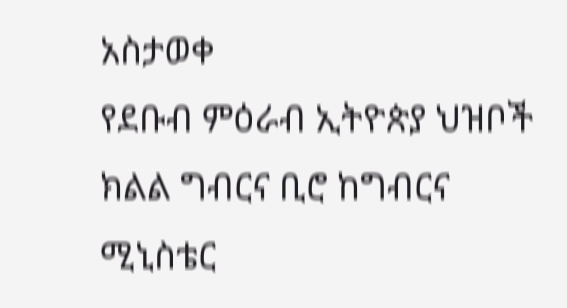አስታወቀ
የደቡብ ምዕራብ ኢትዮጵያ ህዝቦች ክልል ግብርና ቢሮ ከግብርና ሚኒስቴር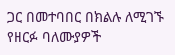ጋር በመተባበር በክልሉ ለሚገኙ የዘርፉ ባለሙያዎች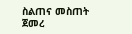ስልጠና መስጠት ጀመረ